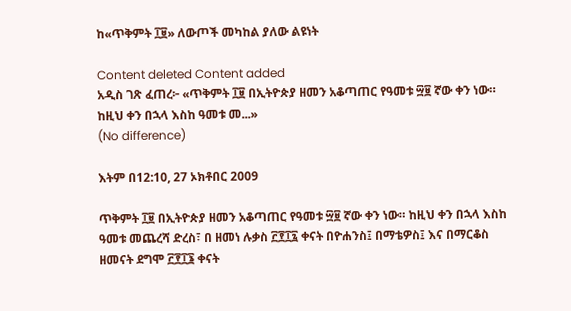ከ«ጥቅምት ፲፱» ለውጦች መካከል ያለው ልዩነት

Content deleted Content added
አዲስ ገጽ ፈጠረ፦ «ጥቅምት ፲፱ በኢትዮጵያ ዘመን አቆጣጠር የዓመቱ ፵፱ ኛው ቀን ነው። ከዚህ ቀን በኋላ እስከ ዓመቱ መ...»
(No difference)

እትም በ12:10, 27 ኦክቶበር 2009

ጥቅምት ፲፱ በኢትዮጵያ ዘመን አቆጣጠር የዓመቱ ፵፱ ኛው ቀን ነው። ከዚህ ቀን በኋላ እስከ ዓመቱ መጨረሻ ድረስ፣ በ ዘመነ ሉቃስ ፫፻፲፯ ቀናት በዮሐንስ፤ በማቴዎስ፤ እና በማርቆስ ዘመናት ደግሞ ፫፻፲፮ ቀናት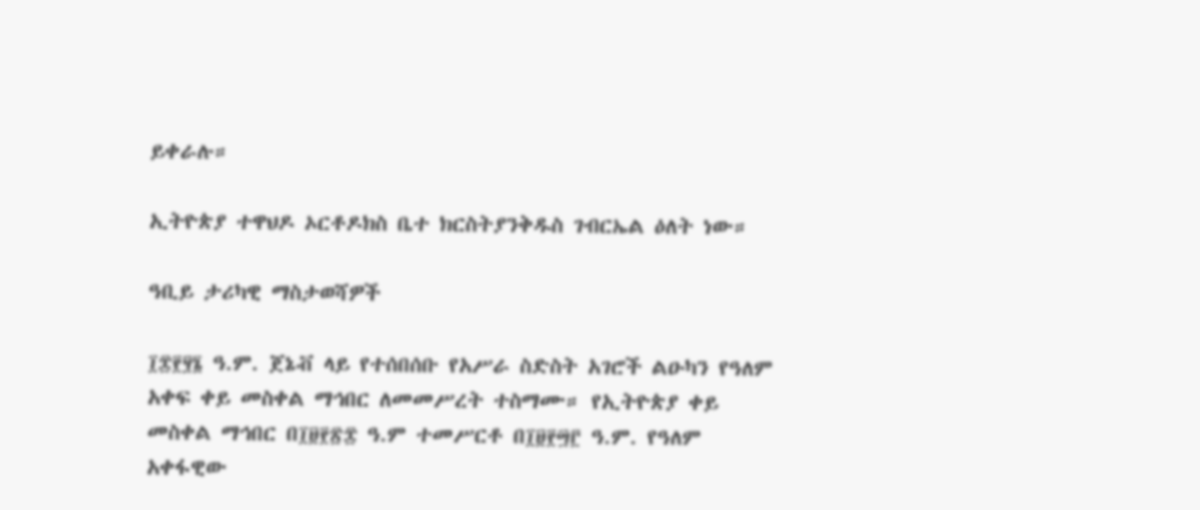ይቀራሉ።

ኢትዮጵያ ተዋህዶ ኦርቶዶክስ ቤተ ክርስትያንቅዱስ ገብርኤል ዕለት ነው።

ዓቢይ ታሪካዊ ማስታወሻዎች

፲፰፻፶፮ ዓ.ም. ጀኔቭ ላይ የተሰበሰቡ የአሥራ ስድስት አገሮች ልዑካን የዓለም አቀፍ ቀይ መስቀል ማኅበር ለመመሥረት ተስማሙ። የኢትዮጵያ ቀይ መስቀል ማኅበር በ፲፱፻፳፰ ዓ.ም ተመሥርቶ በ፲፱፻፵፫ ዓ.ም. የዓለም አቀፋዊው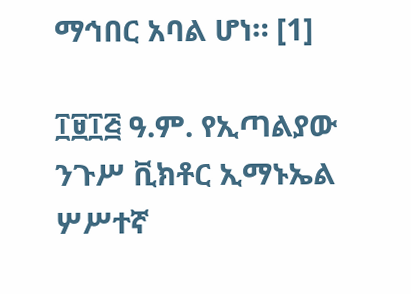ማኅበር አባል ሆነ። [1]

፲፱፲፭ ዓ.ም. የኢጣልያው ንጉሥ ቪክቶር ኢማኑኤል ሦሥተኛ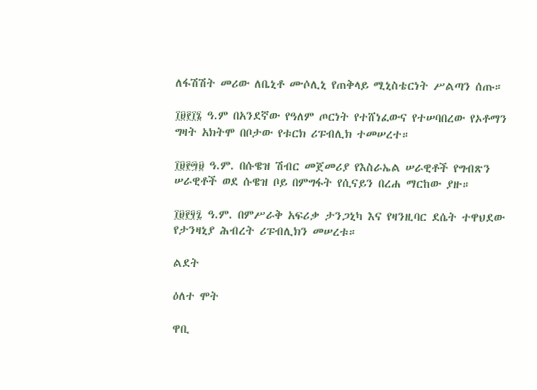ለፋሽሽት መሪው ለቤኒቶ ሙሶሊኒ የጠቅላይ ሚኒስቴርነት ሥልጣን ሰጡ።

፲፱፻፲፮ ዓ.ም በአንደኛው የዓለም ጦርነት የተሸነፈውና የተሠባበረው የኦቶማን ግዛት አክትሞ በቦታው የቱርክ ሪፑብሊክ ተመሠረተ።

፲፱፻፵፱ ዓ.ም. በሱዌዝ ሽብር መጀመሪያ የእስራኤል ሠራዊቶች የግብጽን ሠራዊቶች ወደ ሱዌዝ ቦይ በምግፋት የሲናይን በረሐ ማርከው ያዙ።

፲፱፻፶፯ ዓ.ም. በምሥራቅ አፍሪቃ ታንጋኒካ እና የዛንዚባር ደሴት ተዋህደው የታንዛኒያ ሕብረት ሪፑብሊክን መሠረቱ።

ልደት

ዕለተ ሞት

ዋቢ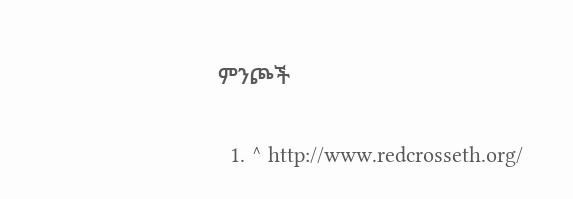ምንጮች

  1. ^ http://www.redcrosseth.org/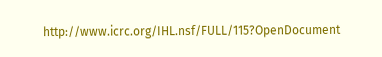http://www.icrc.org/IHL.nsf/FULL/115?OpenDocument